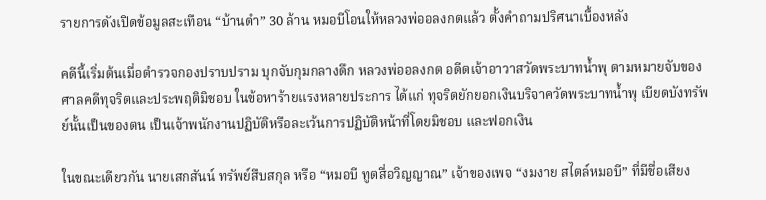รายการดังเปิดข้อมูลสะเทือน “บ้านดำ” 30 ล้าน หมอบีโอนให้หลวงพ่ออลงกตแล้ว ตั้งคำถามปริศนาเบื้องหลัง

คดีนี้เริ่มต้นเมื่อตำรวจกองปราบปราม บุกจับกุมกลางดึก หลวงพ่ออลงกต อดีตเจ้าอาวาสวัดพระบาทน้ำพุ ตามหมายจับของศาลคดีทุจริตและประพฤติมิชอบ ในข้อหาร้ายแรงหลายประการ ได้แก่ ทุจริตยักยอกเงินบริจาควัดพระบาทน้ำพุ เบียดบังทรัพย์นั้นเป็นของตน เป็นเจ้าพนักงานปฏิบัติหรือละเว้นการปฏิบัติหน้าที่โดยมิชอบ และฟอกเงิน

ในขณะเดียวกัน นายเสกสันน์ ทรัพย์สืบสกุล หรือ “หมอบี ทูตสื่อวิญญาณ” เจ้าของเพจ “งมงาย สไตล์หมอบี” ที่มีชื่อเสียง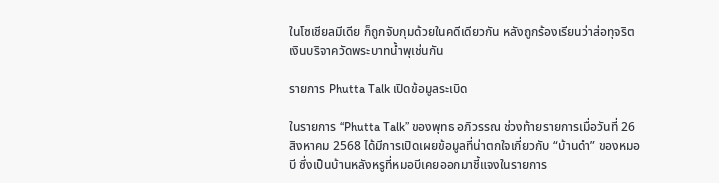ในโซเชียลมีเดีย ก็ถูกจับกุมด้วยในคดีเดียวกัน หลังถูกร้องเรียนว่าส่อทุจริตเงินบริจาควัดพระบาทน้ำพุเช่นกัน

รายการ Phutta Talk เปิดข้อมูลระเบิด

ในรายการ “Phutta Talk” ของพุทธ อภิวรรณ ช่วงท้ายรายการเมื่อวันที่ 26 สิงหาคม 2568 ได้มีการเปิดเผยข้อมูลที่น่าตกใจเกี่ยวกับ “บ้านดำ” ของหมอบี ซึ่งเป็นบ้านหลังหรูที่หมอบีเคยออกมาชี้แจงในรายการ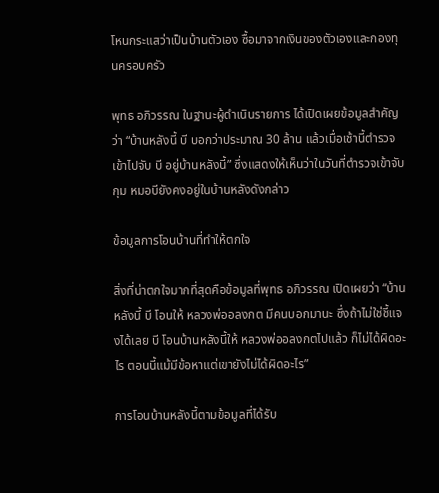โหนกระแสว่าเป็นบ้านตัวเอง ซื้อมาจากเงินของตัวเองและกองทุนครอบครัว

พุทธ อภิวรรณ ในฐานะผู้ดำเนินรายการ ได้เปิดเผยข้อมูลสำคัญว่า “บ้านหลังนี้ บี บอกว่าประมาณ 30 ล้าน แล้วเมื่อเช้านี้ตำรวจเข้าไปจับ บี อยู่บ้านหลังนี้” ซึ่งแสดงให้เห็นว่าในวันที่ตำรวจเข้าจับกุม หมอบียังคงอยู่ในบ้านหลังดังกล่าว

ข้อมูลการโอนบ้านที่ทำให้ตกใจ

สิ่งที่น่าตกใจมากที่สุดคือข้อมูลที่พุทธ อภิวรรณ เปิดเผยว่า “บ้านหลังนี้ บี โอนให้ หลวงพ่ออลงกต มีคนบอกมานะ ซึ่งถ้าไม่ใช่ชี้แจงได้เลย บี โอนบ้านหลังนี้ให้ หลวงพ่ออลงกตไปแล้ว ก็ไม่ได้ผิดอะไร ตอนนี้แม้มีข้อหาแต่เขายังไม่ได้ผิดอะไร”

การโอนบ้านหลังนี้ตามข้อมูลที่ได้รับ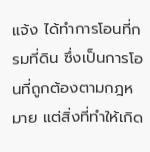แจ้ง ได้ทำการโอนที่กรมที่ดิน ซึ่งเป็นการโอนที่ถูกต้องตามกฎหมาย แต่สิ่งที่ทำให้เกิด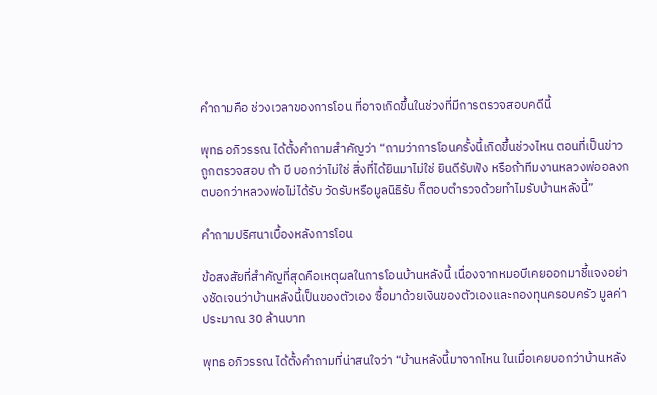คำถามคือ ช่วงเวลาของการโอน ที่อาจเกิดขึ้นในช่วงที่มีการตรวจสอบคดีนี้

พุทธ อภิวรรณ ได้ตั้งคำถามสำคัญว่า “ถามว่าการโอนครั้งนี้เกิดขึ้นช่วงไหน ตอนที่เป็นข่าวถูกตรวจสอบ ถ้า บี บอกว่าไม่ใช่ สิ่งที่ได้ยินมาไม่ใช่ ยินดีรับฟัง หรือถ้าทีมงานหลวงพ่ออลงกตบอกว่าหลวงพ่อไม่ได้รับ วัดรับหรือมูลนิธิรับ ก็ตอบตำรวจด้วยทำไมรับบ้านหลังนี้”

คำถามปริศนาเบื้องหลังการโอน

ข้อสงสัยที่สำคัญที่สุดคือเหตุผลในการโอนบ้านหลังนี้ เนื่องจากหมอบีเคยออกมาชี้แจงอย่างชัดเจนว่าบ้านหลังนี้เป็นของตัวเอง ซื้อมาด้วยเงินของตัวเองและกองทุนครอบครัว มูลค่าประมาณ 30 ล้านบาท

พุทธ อภิวรรณ ได้ตั้งคำถามที่น่าสนใจว่า “บ้านหลังนี้มาจากไหน ในเมื่อเคยบอกว่าบ้านหลัง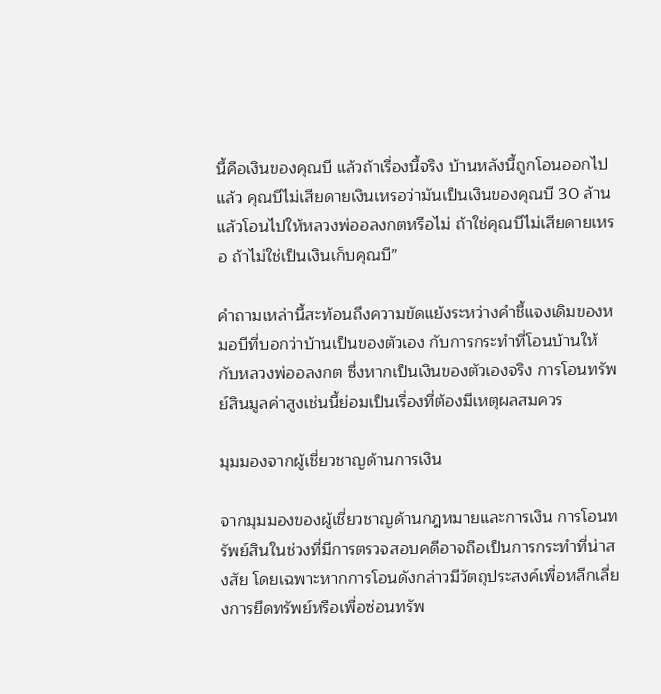นี้คือเงินของคุณบี แล้วถ้าเรื่องนี้จริง บ้านหลังนี้ถูกโอนออกไปแล้ว คุณบีไม่เสียดายเงินเหรอว่ามันเป็นเงินของคุณบี 30 ล้าน แล้วโอนไปให้หลวงพ่ออลงกตหรือไม่ ถ้าใช่คุณบีไม่เสียดายเหรอ ถ้าไม่ใช่เป็นเงินเก็บคุณบี”

คำถามเหล่านี้สะท้อนถึงความขัดแย้งระหว่างคำชี้แจงเดิมของหมอบีที่บอกว่าบ้านเป็นของตัวเอง กับการกระทำที่โอนบ้านให้กับหลวงพ่ออลงกต ซึ่งหากเป็นเงินของตัวเองจริง การโอนทรัพย์สินมูลค่าสูงเช่นนี้ย่อมเป็นเรื่องที่ต้องมีเหตุผลสมควร

มุมมองจากผู้เชี่ยวชาญด้านการเงิน

จากมุมมองของผู้เชี่ยวชาญด้านกฎหมายและการเงิน การโอนทรัพย์สินในช่วงที่มีการตรวจสอบคดีอาจถือเป็นการกระทำที่น่าสงสัย โดยเฉพาะหากการโอนดังกล่าวมีวัตถุประสงค์เพื่อหลีกเลี่ยงการยึดทรัพย์หรือเพื่อซ่อนทรัพ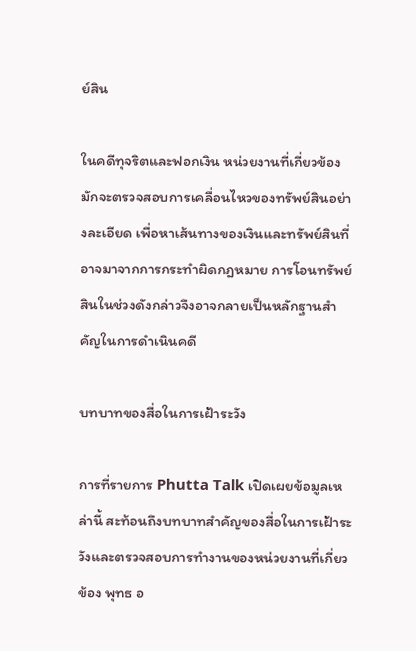ย์สิน

ในคดีทุจริตและฟอกเงิน หน่วยงานที่เกี่ยวข้องมักจะตรวจสอบการเคลื่อนไหวของทรัพย์สินอย่างละเอียด เพื่อหาเส้นทางของเงินและทรัพย์สินที่อาจมาจากการกระทำผิดกฎหมาย การโอนทรัพย์สินในช่วงดังกล่าวจึงอาจกลายเป็นหลักฐานสำคัญในการดำเนินคดี

บทบาทของสื่อในการเฝ้าระวัง

การที่รายการ Phutta Talk เปิดเผยข้อมูลเหล่านี้ สะท้อนถึงบทบาทสำคัญของสื่อในการเฝ้าระวังและตรวจสอบการทำงานของหน่วยงานที่เกี่ยวข้อง พุทธ อ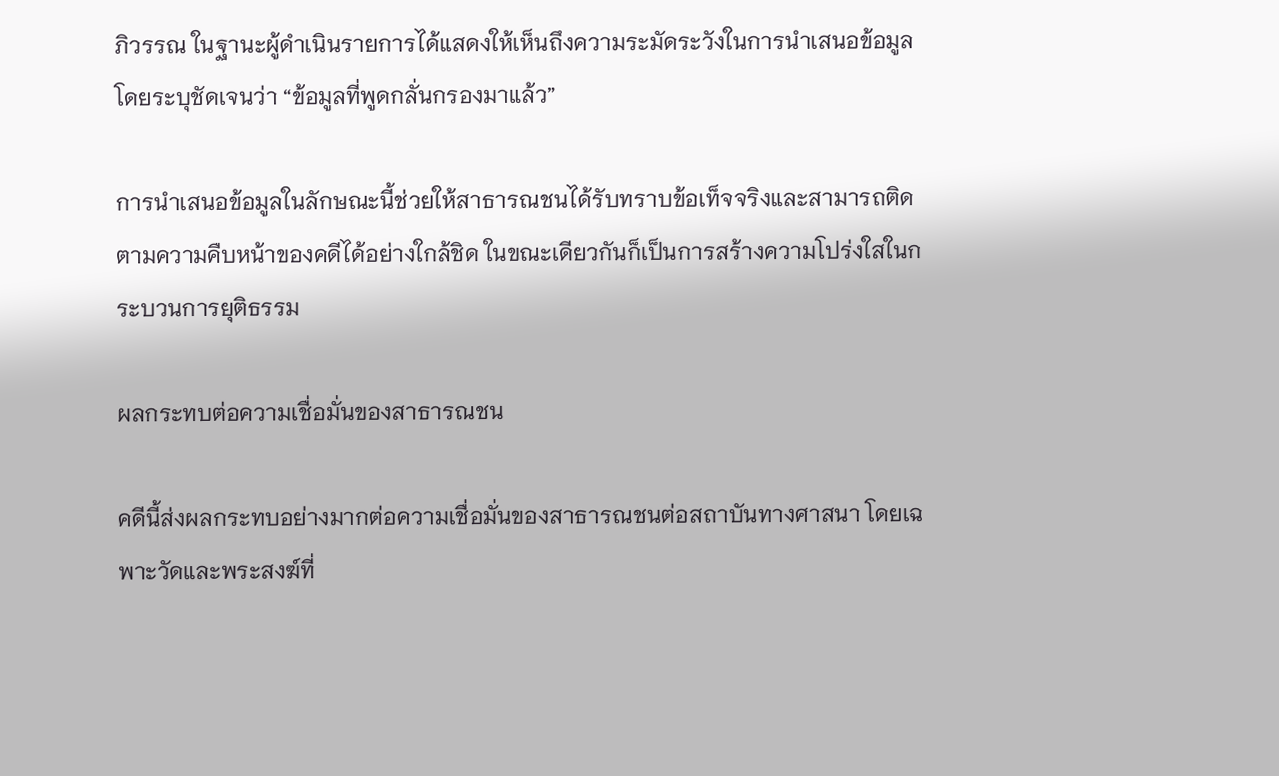ภิวรรณ ในฐานะผู้ดำเนินรายการได้แสดงให้เห็นถึงความระมัดระวังในการนำเสนอข้อมูล โดยระบุชัดเจนว่า “ข้อมูลที่พูดกลั่นกรองมาแล้ว”

การนำเสนอข้อมูลในลักษณะนี้ช่วยให้สาธารณชนได้รับทราบข้อเท็จจริงและสามารถติดตามความคืบหน้าของคดีได้อย่างใกล้ชิด ในขณะเดียวกันก็เป็นการสร้างความโปร่งใสในกระบวนการยุติธรรม

ผลกระทบต่อความเชื่อมั่นของสาธารณชน

คดีนี้ส่งผลกระทบอย่างมากต่อความเชื่อมั่นของสาธารณชนต่อสถาบันทางศาสนา โดยเฉพาะวัดและพระสงฆ์ที่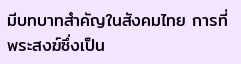มีบทบาทสำคัญในสังคมไทย การที่พระสงฆ์ซึ่งเป็น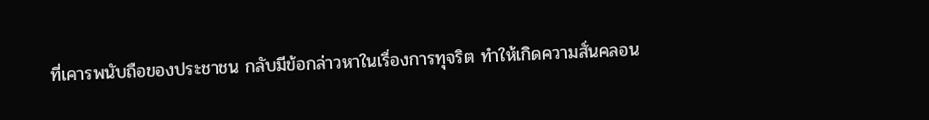ที่เคารพนับถือของประชาชน กลับมีข้อกล่าวหาในเรื่องการทุจริต ทำให้เกิดความสั่นคลอน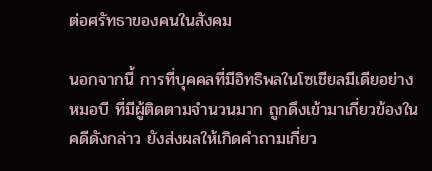ต่อศรัทธาของคนในสังคม

นอกจากนี้ การที่บุคคลที่มีอิทธิพลในโซเชียลมีเดียอย่างหมอบี ที่มีผู้ติดตามจำนวนมาก ถูกดึงเข้ามาเกี่ยวข้องในคดีดังกล่าว ยังส่งผลให้เกิดคำถามเกี่ยว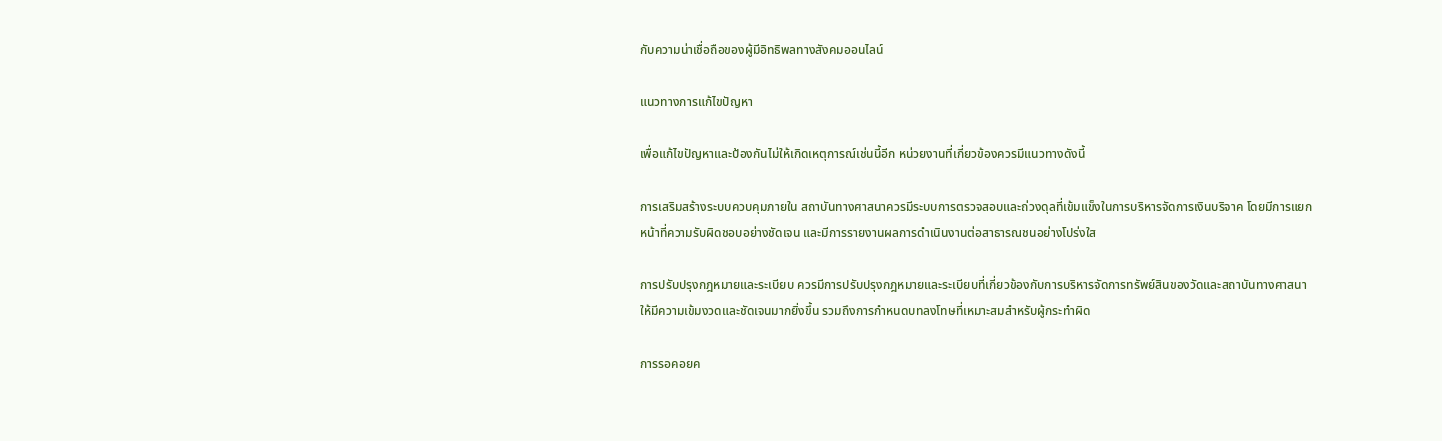กับความน่าเชื่อถือของผู้มีอิทธิพลทางสังคมออนไลน์

แนวทางการแก้ไขปัญหา

เพื่อแก้ไขปัญหาและป้องกันไม่ให้เกิดเหตุการณ์เช่นนี้อีก หน่วยงานที่เกี่ยวข้องควรมีแนวทางดังนี้

การเสริมสร้างระบบควบคุมภายใน สถาบันทางศาสนาควรมีระบบการตรวจสอบและถ่วงดุลที่เข้มแข็งในการบริหารจัดการเงินบริจาค โดยมีการแยกหน้าที่ความรับผิดชอบอย่างชัดเจน และมีการรายงานผลการดำเนินงานต่อสาธารณชนอย่างโปร่งใส

การปรับปรุงกฎหมายและระเบียบ ควรมีการปรับปรุงกฎหมายและระเบียบที่เกี่ยวข้องกับการบริหารจัดการทรัพย์สินของวัดและสถาบันทางศาสนา ให้มีความเข้มงวดและชัดเจนมากยิ่งขึ้น รวมถึงการกำหนดบทลงโทษที่เหมาะสมสำหรับผู้กระทำผิด

การรอคอยค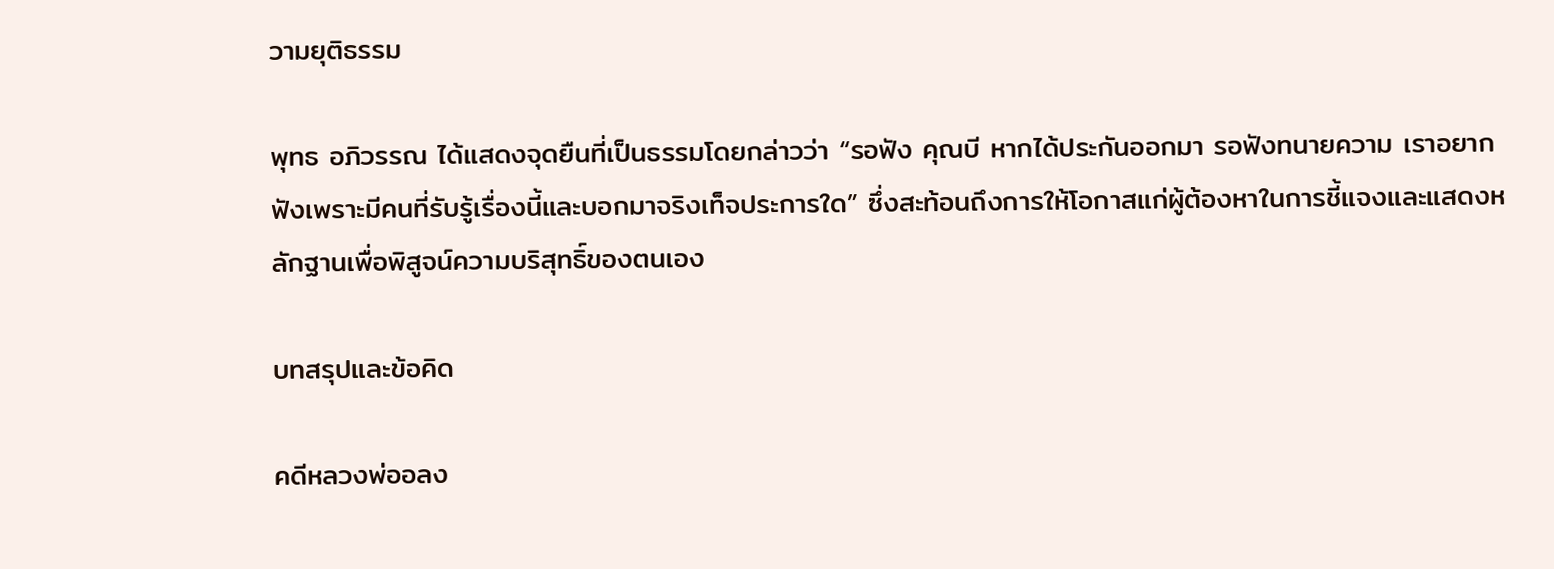วามยุติธรรม

พุทธ อภิวรรณ ได้แสดงจุดยืนที่เป็นธรรมโดยกล่าวว่า “รอฟัง คุณบี หากได้ประกันออกมา รอฟังทนายความ เราอยากฟังเพราะมีคนที่รับรู้เรื่องนี้และบอกมาจริงเท็จประการใด” ซึ่งสะท้อนถึงการให้โอกาสแก่ผู้ต้องหาในการชี้แจงและแสดงหลักฐานเพื่อพิสูจน์ความบริสุทธิ์ของตนเอง

บทสรุปและข้อคิด

คดีหลวงพ่ออลง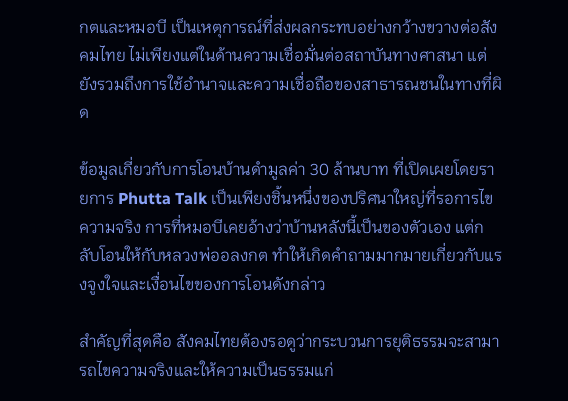กตและหมอบี เป็นเหตุการณ์ที่ส่งผลกระทบอย่างกว้างขวางต่อสังคมไทย ไม่เพียงแต่ในด้านความเชื่อมั่นต่อสถาบันทางศาสนา แต่ยังรวมถึงการใช้อำนาจและความเชื่อถือของสาธารณชนในทางที่ผิด

ข้อมูลเกี่ยวกับการโอนบ้านดำมูลค่า 30 ล้านบาท ที่เปิดเผยโดยรายการ Phutta Talk เป็นเพียงชิ้นหนึ่งของปริศนาใหญ่ที่รอการไขความจริง การที่หมอบีเคยอ้างว่าบ้านหลังนี้เป็นของตัวเอง แต่กลับโอนให้กับหลวงพ่ออลงกต ทำให้เกิดคำถามมากมายเกี่ยวกับแรงจูงใจและเงื่อนไขของการโอนดังกล่าว

สำคัญที่สุดคือ สังคมไทยต้องรอดูว่ากระบวนการยุติธรรมจะสามารถไขความจริงและให้ความเป็นธรรมแก่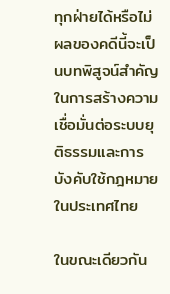ทุกฝ่ายได้หรือไม่ ผลของคดีนี้จะเป็นบทพิสูจน์สำคัญในการสร้างความเชื่อมั่นต่อระบบยุติธรรมและการบังคับใช้กฎหมายในประเทศไทย

ในขณะเดียวกัน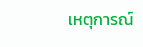เหตุการณ์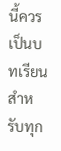นี้ควรเป็นบทเรียนสำหรับทุก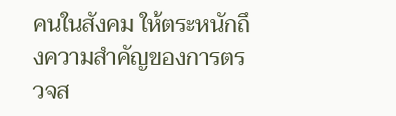คนในสังคม ให้ตระหนักถึงความสำคัญของการตรวจส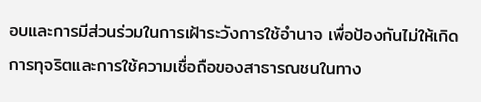อบและการมีส่วนร่วมในการเฝ้าระวังการใช้อำนาจ เพื่อป้องกันไม่ให้เกิดการทุจริตและการใช้ความเชื่อถือของสาธารณชนในทาง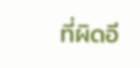ที่ผิดอี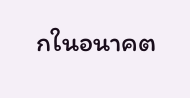กในอนาคต